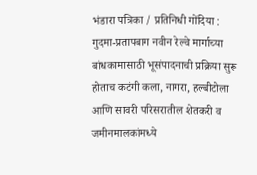भंडारा पत्रिका / प्रतिनिधी गोंदिया : गुदमा-प्रतापबाग नवीन रेल्वे मार्गाच्या बांधकामासाठी भूसंपादनाची प्रक्रिया सुरू होताच कटंगी कला, नागरा, हल्बीटोला आणि सावरी परिसरातील शेतकरी व जमीनमालकांमध्ये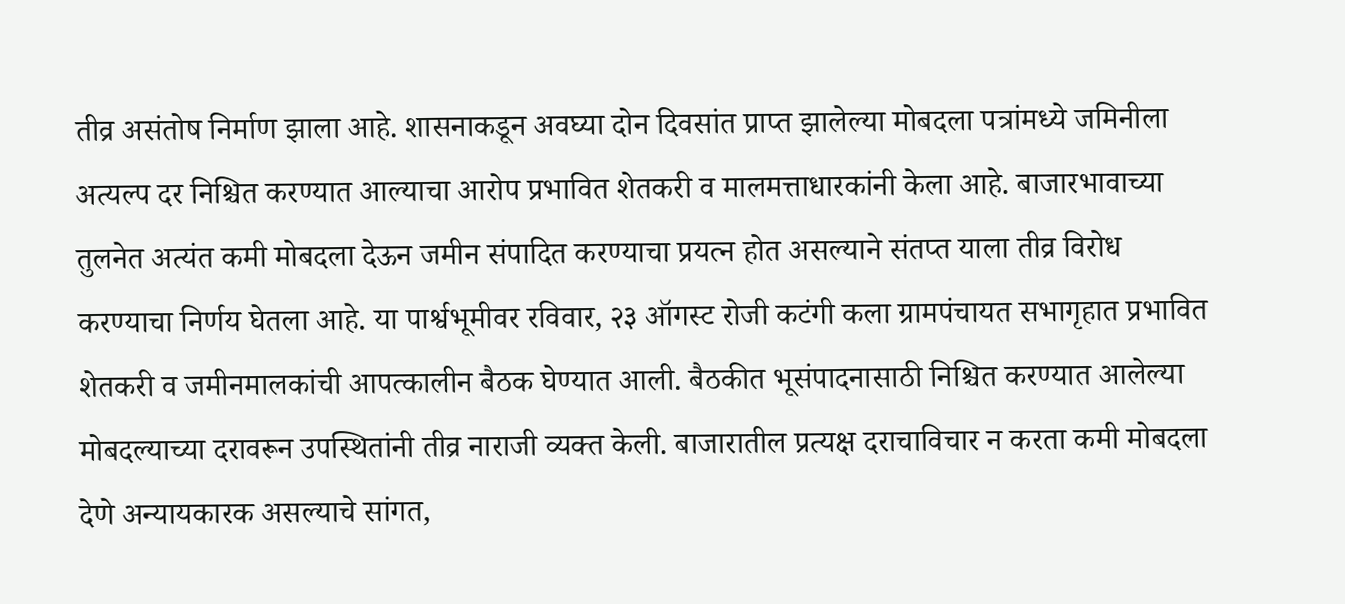तीव्र असंतोष निर्माण झाला आहे. शासनाकडून अवघ्या दोन दिवसांत प्राप्त झालेल्या मोबदला पत्रांमध्ये जमिनीला अत्यल्प दर निश्चित करण्यात आल्याचा आरोप प्रभावित शेतकरी व मालमत्ताधारकांनी केला आहे. बाजारभावाच्या तुलनेत अत्यंत कमी मोबदला देऊन जमीन संपादित करण्याचा प्रयत्न होत असल्याने संतप्त याला तीव्र विरोध करण्याचा निर्णय घेतला आहे. या पार्श्वभूमीवर रविवार, २३ ऑगस्ट रोजी कटंगी कला ग्रामपंचायत सभागृहात प्रभावित शेतकरी व जमीनमालकांची आपत्कालीन बैठक घेण्यात आली. बैठकीत भूसंपादनासाठी निश्चित करण्यात आलेल्या मोबदल्याच्या दरावरून उपस्थितांनी तीव्र नाराजी व्यक्त केली. बाजारातील प्रत्यक्ष दराचाविचार न करता कमी मोबदला देणे अन्यायकारक असल्याचे सांगत,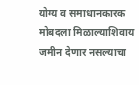योग्य व समाधानकारक मोबदला मिळाल्याशिवाय जमीन देणार नसल्याचा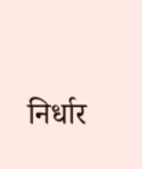निर्धार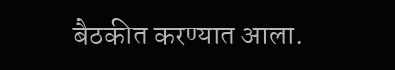बैठकीत करण्यात आला.